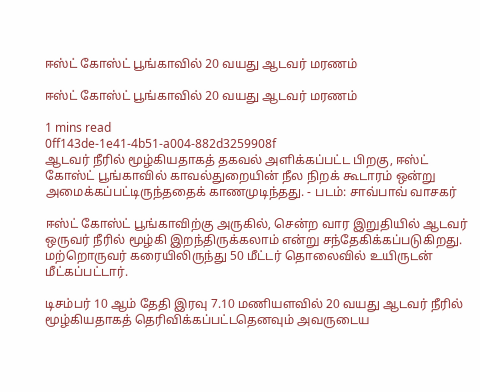ஈஸ்ட் கோஸ்ட் பூங்காவில் 20 வயது ஆடவர் மரணம்

ஈஸ்ட் கோஸ்ட் பூங்காவில் 20 வயது ஆடவர் மரணம்

1 mins read
0ff143de-1e41-4b51-a004-882d3259908f
ஆடவர் நீரில் மூழ்கியதாகத் தகவல் அளிக்கப்பட்ட பிறகு, ஈஸ்ட் கோஸ்ட் பூங்காவில் காவல்துறையின் நீல நிறக் கூடாரம் ஒன்று அமைக்கப்பட்டிருந்ததைக் காணமுடிந்தது. - படம்: சாவ்பாவ் வாசகர்

ஈஸ்ட் கோஸ்ட் பூங்காவிற்கு அருகில், சென்ற வார இறுதியில் ஆடவர் ஒருவர் நீரில் மூழ்கி இறந்திருக்கலாம் என்று சந்தேகிக்கப்படுகிறது. மற்றொருவர் கரையிலிருந்து 50 மீட்டர் தொலைவில் உயிருடன் மீட்கப்பட்டார்.

டிசம்பர் 10 ஆம் தேதி இரவு 7.10 மணியளவில் 20 வயது ஆடவர் நீரில் மூழ்கியதாகத் தெரிவிக்கப்பட்டதெனவும் அவருடைய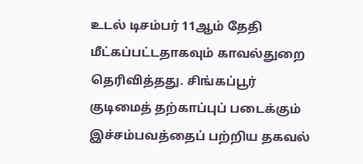உடல் டிசம்பர் 11ஆம் தேதி மீட்கப்பட்டதாகவும் காவல்துறை தெரிவித்தது. சிங்கப்பூர் குடிமைத் தற்காப்புப் படைக்கும் இச்சம்பவத்தைப் பற்றிய தகவல்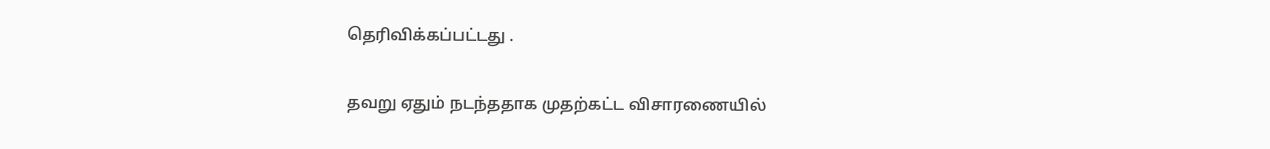தெரிவிக்கப்பட்டது .

தவறு ஏதும் நடந்ததாக முதற்கட்ட விசாரணையில்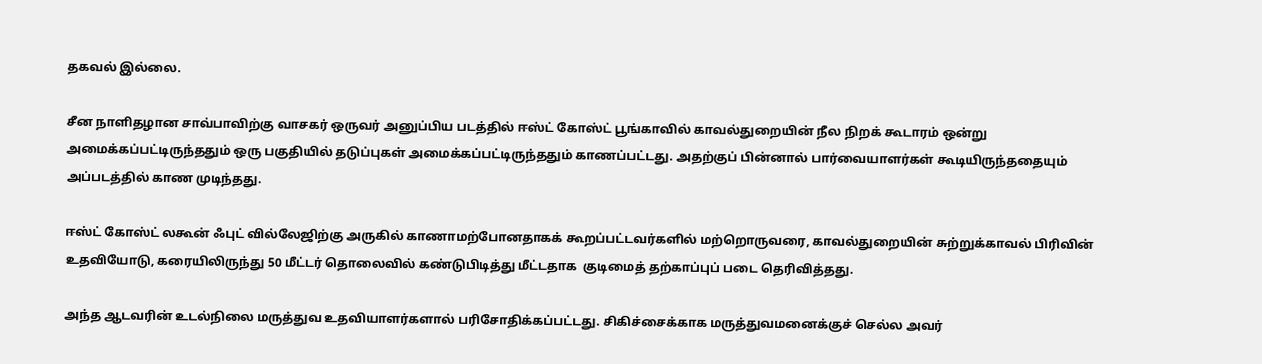தகவல் இல்லை.

சீன நாளிதழான சாவ்பாவிற்கு வாசகர் ஒருவர் அனுப்பிய படத்தில் ஈஸ்ட் கோஸ்ட் பூங்காவில் காவல்துறையின் நீல நிறக் கூடாரம் ஒன்று அமைக்கப்பட்டிருந்ததும் ஒரு பகுதியில் தடுப்புகள் அமைக்கப்பட்டிருந்ததும் காணப்பட்டது. அதற்குப் பின்னால் பார்வையாளர்கள் கூடியிருந்ததையும் அப்படத்தில் காண முடிந்தது.

ஈஸ்ட் கோஸ்ட் லகூன் ஃபுட் வில்லேஜிற்கு அருகில் காணாமற்போனதாகக் கூறப்பட்டவர்களில் மற்றொருவரை, காவல்துறையின் சுற்றுக்காவல் பிரிவின் உதவியோடு, கரையிலிருந்து 50 மீட்டர் தொலைவில் கண்டுபிடித்து மீட்டதாக  குடிமைத் தற்காப்புப் படை தெரிவித்தது.

அந்த ஆடவரின் உடல்நிலை மருத்துவ உதவியாளர்களால் பரிசோதிக்கப்பட்டது. சிகிச்சைக்காக மருத்துவமனைக்குச் செல்ல அவர்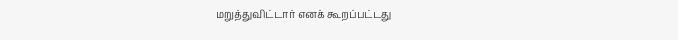மறுத்துவிட்டார் எனக் கூறப்பட்டது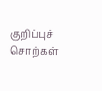குறிப்புச் சொற்கள்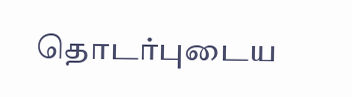தொடர்புடைய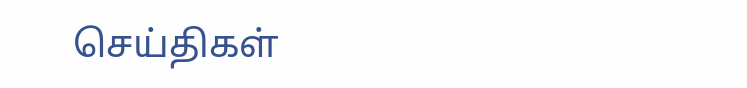செய்திகள்